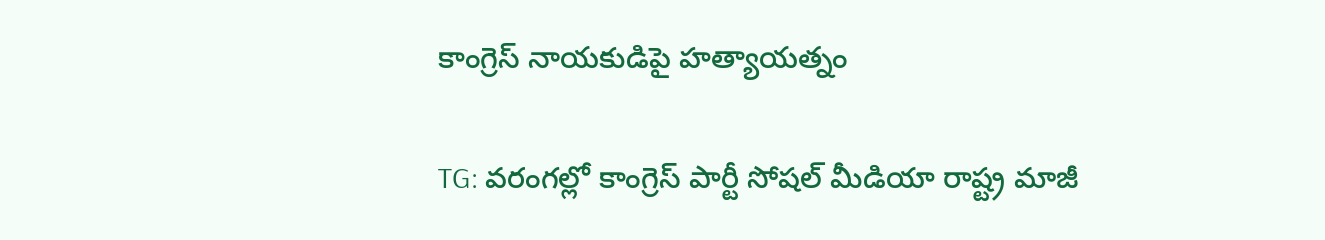కాంగ్రెస్ నాయకుడిపై హత్యాయత్నం

TG: వరంగల్లో కాంగ్రెస్ పార్టీ సోషల్ మీడియా రాష్ట్ర మాజీ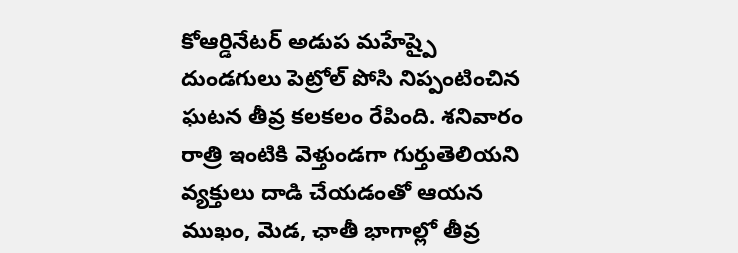కోఆర్డినేటర్ అడుప మహేష్పై దుండగులు పెట్రోల్ పోసి నిప్పంటించిన ఘటన తీవ్ర కలకలం రేపింది. శనివారం రాత్రి ఇంటికి వెళ్తుండగా గుర్తుతెలియని వ్యక్తులు దాడి చేయడంతో ఆయన ముఖం, మెడ, ఛాతీ భాగాల్లో తీవ్ర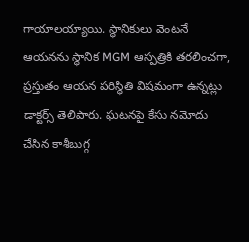గాయాలయ్యాయి. స్థానికులు వెంటనే ఆయనను స్థానిక MGM ఆస్పత్రికి తరలించగా, ప్రస్తుతం ఆయన పరిస్థితి విషమంగా ఉన్నట్లు డాక్టర్స్ తెలిపారు. ఘటనపై కేసు నమోదు చేసిన కాశీబుగ్గ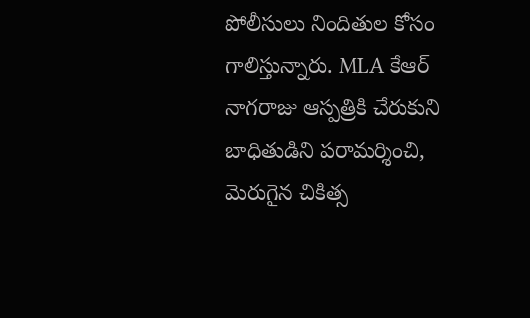పోలీసులు నిందితుల కోసం గాలిస్తున్నారు. MLA కేఆర్ నాగరాజు ఆస్పత్రికి చేరుకుని బాధితుడిని పరామర్శించి, మెరుగైన చికిత్స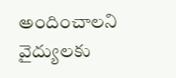అందించాలని వైద్యులకు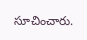సూచించారు.